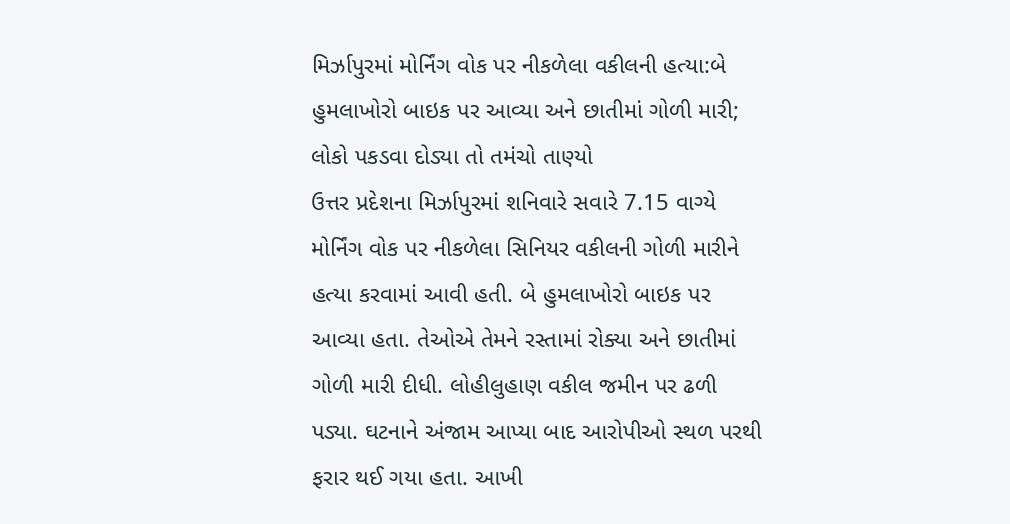મિર્ઝાપુરમાં મોર્નિંગ વોક પર નીકળેલા વકીલની હત્યા:બે હુમલાખોરો બાઇક પર આવ્યા અને છાતીમાં ગોળી મારી; લોકો પકડવા દોડ્યા તો તમંચો તાણ્યો
ઉત્તર પ્રદેશના મિર્ઝાપુરમાં શનિવારે સવારે 7.15 વાગ્યે મોર્નિંગ વોક પર નીકળેલા સિનિયર વકીલની ગોળી મારીને હત્યા કરવામાં આવી હતી. બે હુમલાખોરો બાઇક પર આવ્યા હતા. તેઓએ તેમને રસ્તામાં રોક્યા અને છાતીમાં ગોળી મારી દીધી. લોહીલુહાણ વકીલ જમીન પર ઢળી પડ્યા. ઘટનાને અંજામ આપ્યા બાદ આરોપીઓ સ્થળ પરથી ફરાર થઈ ગયા હતા. આખી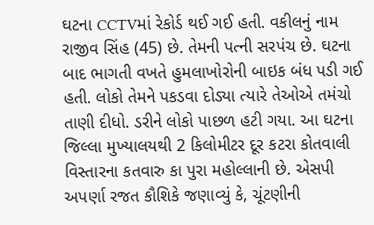ઘટના CCTVમાં રેકોર્ડ થઈ ગઈ હતી. વકીલનું નામ રાજીવ સિંહ (45) છે. તેમની પત્ની સરપંચ છે. ઘટના બાદ ભાગતી વખતે હુમલાખોરોની બાઇક બંધ પડી ગઈ હતી. લોકો તેમને પકડવા દોડ્યા ત્યારે તેઓએ તમંચો તાણી દીધો. ડરીને લોકો પાછળ હટી ગયા. આ ઘટના જિલ્લા મુખ્યાલયથી 2 કિલોમીટર દૂર કટરા કોતવાલી વિસ્તારના કતવારુ કા પુરા મહોલ્લાની છે. એસપી અપર્ણા રજત કૌશિકે જણાવ્યું કે, ચૂંટણીની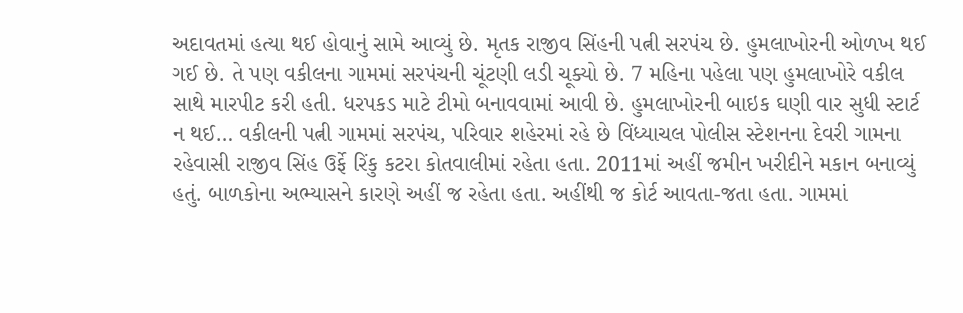અદાવતમાં હત્યા થઈ હોવાનું સામે આવ્યું છે. મૃતક રાજીવ સિંહની પત્ની સરપંચ છે. હુમલાખોરની ઓળખ થઈ ગઈ છે. તે પણ વકીલના ગામમાં સરપંચની ચૂંટણી લડી ચૂક્યો છે. 7 મહિના પહેલા પણ હુમલાખોરે વકીલ સાથે મારપીટ કરી હતી. ધરપકડ માટે ટીમો બનાવવામાં આવી છે. હુમલાખોરની બાઇક ઘણી વાર સુધી સ્ટાર્ટ ન થઈ… વકીલની પત્ની ગામમાં સરપંચ, પરિવાર શહેરમાં રહે છે વિંધ્યાચલ પોલીસ સ્ટેશનના દેવરી ગામના રહેવાસી રાજીવ સિંહ ઉર્ફે રિંકુ કટરા કોતવાલીમાં રહેતા હતા. 2011માં અહીં જમીન ખરીદીને મકાન બનાવ્યું હતું. બાળકોના અભ્યાસને કારણે અહીં જ રહેતા હતા. અહીંથી જ કોર્ટ આવતા-જતા હતા. ગામમાં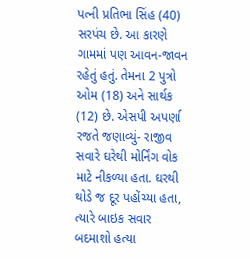પત્ની પ્રતિભા સિંહ (40) સરપંચ છે. આ કારણે ગામમાં પણ આવન-જાવન રહેતું હતું. તેમના 2 પુત્રો ઓમ (18) અને સાર્થક (12) છે. એસપી અપર્ણા રજતે જણાવ્યું- રાજીવ સવારે ઘરેથી મોર્નિંગ વોક માટે નીકળ્યા હતા. ઘરથી થોડે જ દૂર પહોંચ્યા હતા, ત્યારે બાઇક સવાર બદમાશો હત્યા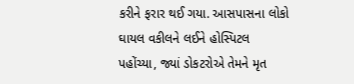કરીને ફરાર થઈ ગયા. આસપાસના લોકો ઘાયલ વકીલને લઈને હોસ્પિટલ પહોંચ્યા, જ્યાં ડોકટરોએ તેમને મૃત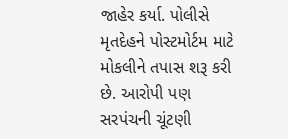જાહેર કર્યા. પોલીસે મૃતદેહને પોસ્ટમોર્ટમ માટે મોકલીને તપાસ શરૂ કરી છે. આરોપી પણ સરપંચની ચૂંટણી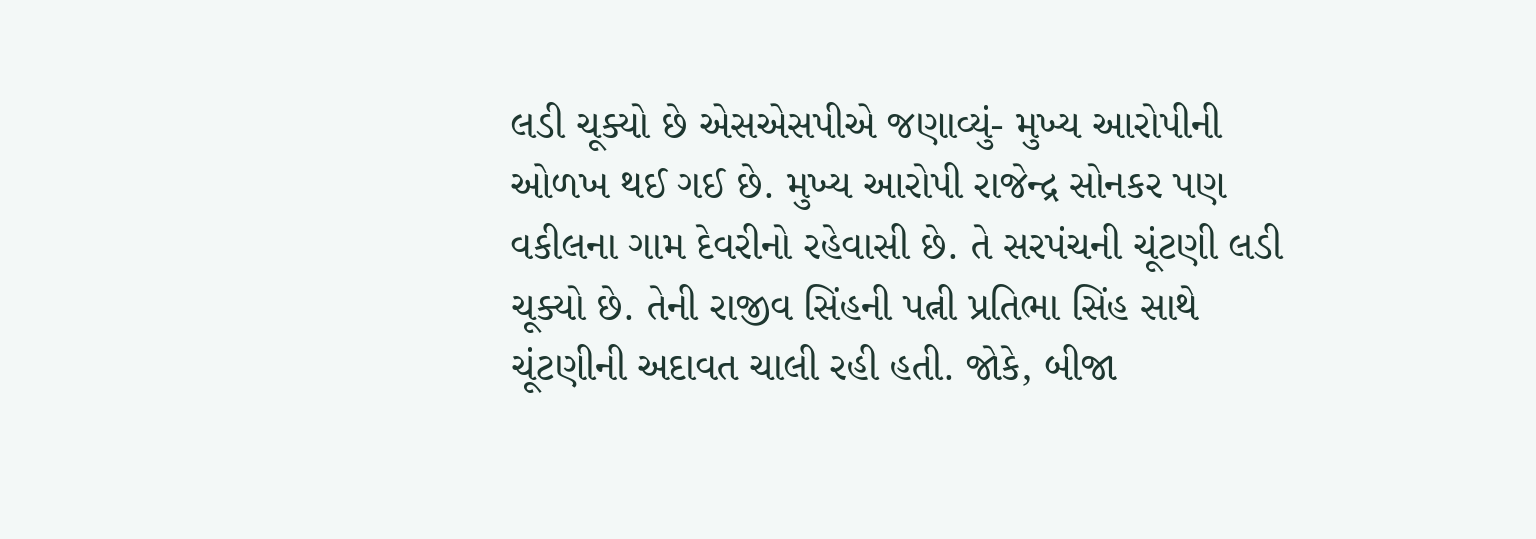લડી ચૂક્યો છે એસએસપીએ જણાવ્યું- મુખ્ય આરોપીની ઓળખ થઈ ગઈ છે. મુખ્ય આરોપી રાજેન્દ્ર સોનકર પણ વકીલના ગામ દેવરીનો રહેવાસી છે. તે સરપંચની ચૂંટણી લડી ચૂક્યો છે. તેની રાજીવ સિંહની પત્ની પ્રતિભા સિંહ સાથે ચૂંટણીની અદાવત ચાલી રહી હતી. જોકે, બીજા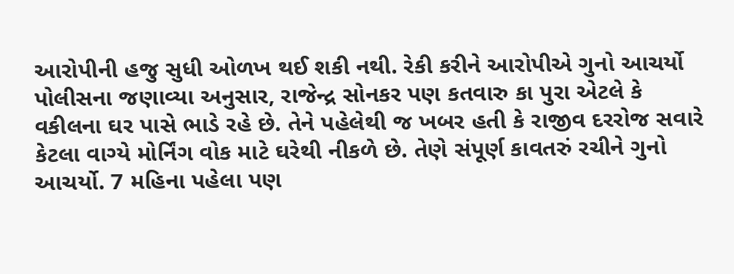આરોપીની હજુ સુધી ઓળખ થઈ શકી નથી. રેકી કરીને આરોપીએ ગુનો આચર્યો પોલીસના જણાવ્યા અનુસાર, રાજેન્દ્ર સોનકર પણ કતવારુ કા પુરા એટલે કે વકીલના ઘર પાસે ભાડે રહે છે. તેને પહેલેથી જ ખબર હતી કે રાજીવ દરરોજ સવારે કેટલા વાગ્યે મોર્નિંગ વોક માટે ઘરેથી નીકળે છે. તેણે સંપૂર્ણ કાવતરું રચીને ગુનો આચર્યો. 7 મહિના પહેલા પણ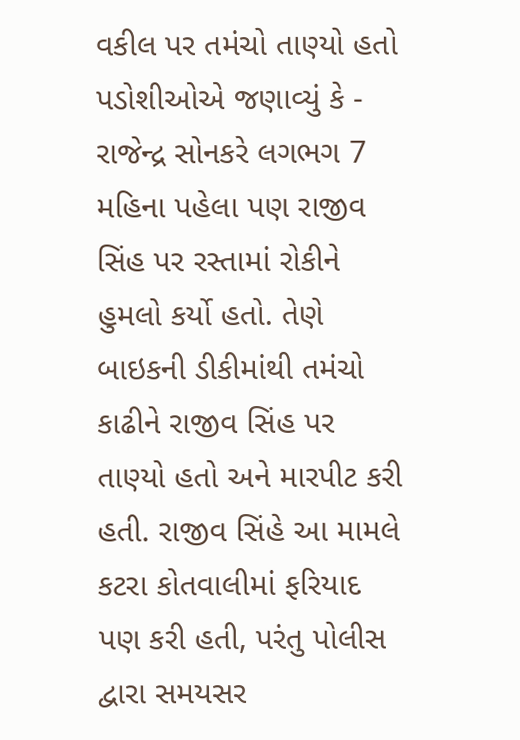વકીલ પર તમંચો તાણ્યો હતો પડોશીઓએ જણાવ્યું કે - રાજેન્દ્ર સોનકરે લગભગ 7 મહિના પહેલા પણ રાજીવ સિંહ પર રસ્તામાં રોકીને હુમલો કર્યો હતો. તેણે બાઇકની ડીકીમાંથી તમંચો કાઢીને રાજીવ સિંહ પર તાણ્યો હતો અને મારપીટ કરી હતી. રાજીવ સિંહે આ મામલે કટરા કોતવાલીમાં ફરિયાદ પણ કરી હતી, પરંતુ પોલીસ દ્વારા સમયસર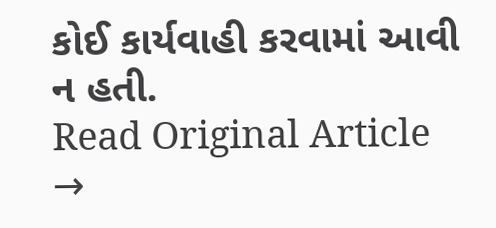કોઈ કાર્યવાહી કરવામાં આવી ન હતી.
Read Original Article →